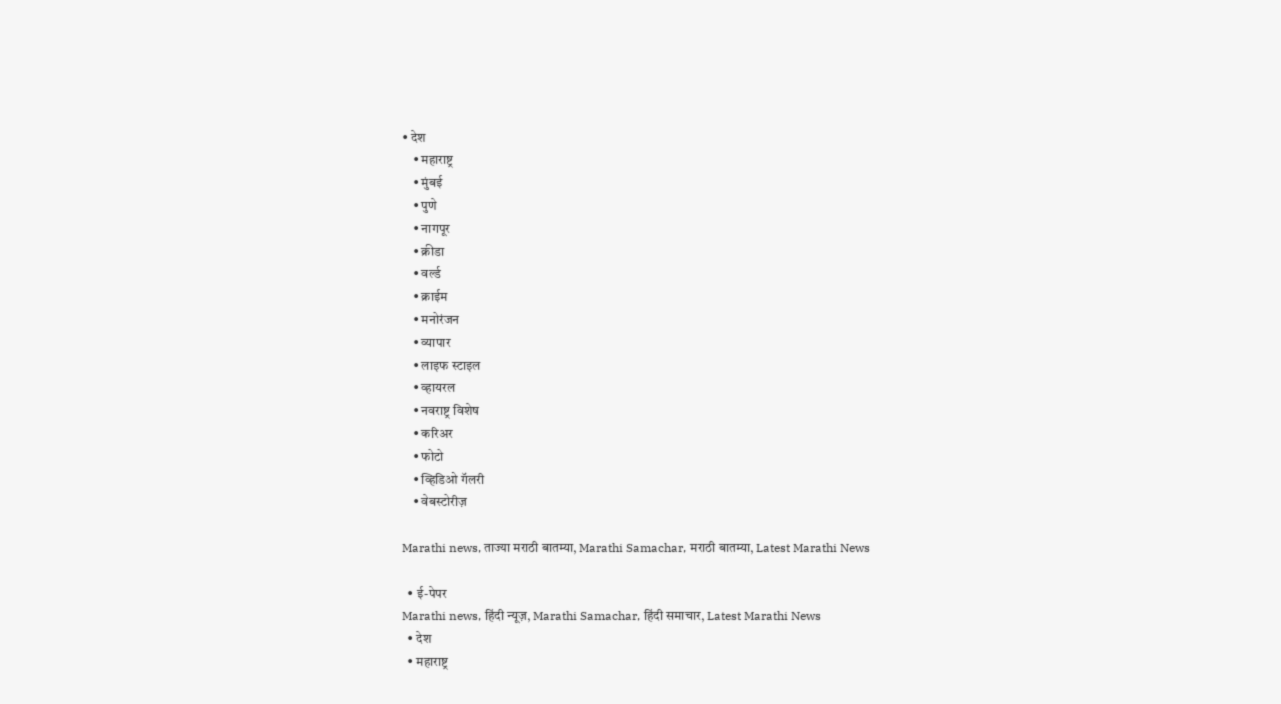• देश
    • महाराष्ट्र
    • मुंबई
    • पुणे
    • नागपूर
    • क्रीडा
    • वर्ल्ड
    • क्राईम
    • मनोरंजन
    • व्यापार
    • लाइफ स्टाइल
    • व्हायरल
    • नवराष्ट्र विशेष
    • करिअर
    • फोटो
    • व्हिडिओ गॅलरी
    • वेबस्टोरीज़

Marathi news, ताज्या मराठी बातम्या, Marathi Samachar, मराठी बातम्या, Latest Marathi News

  • ई-पेपर
Marathi news, हिंदी न्यूज़, Marathi Samachar, हिंदी समाचार, Latest Marathi News
  • देश
  • महाराष्ट्र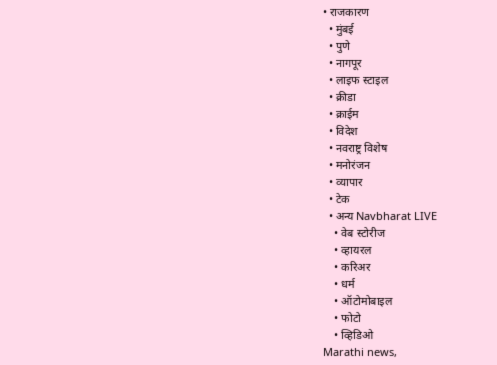• राजकारण
  • मुंबई
  • पुणे
  • नागपूर
  • लाइफ स्टाइल
  • क्रीडा
  • क्राईम
  • विदेश
  • नवराष्ट्र विशेष
  • मनोरंजन
  • व्यापार
  • टेक
  • अन्य Navbharat LIVE
    • वेब स्टोरीज
    • व्हायरल
    • करिअर
    • धर्म
    • ऑटोमोबाइल
    • फोटो
    • व्हिडिओ
Marathi news,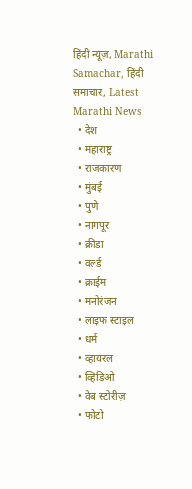हिंदी न्यूज़, Marathi Samachar, हिंदी समाचार, Latest Marathi News
  • देश
  • महाराष्ट्र
  • राजकारण
  • मुंबई
  • पुणे
  • नागपूर
  • क्रीडा
  • वर्ल्ड
  • क्राईम
  • मनोरंजन
  • लाइफ स्टाइल
  • धर्म
  • व्हायरल
  • व्हिडिओ
  • वेब स्टोरीज़
  • फोटो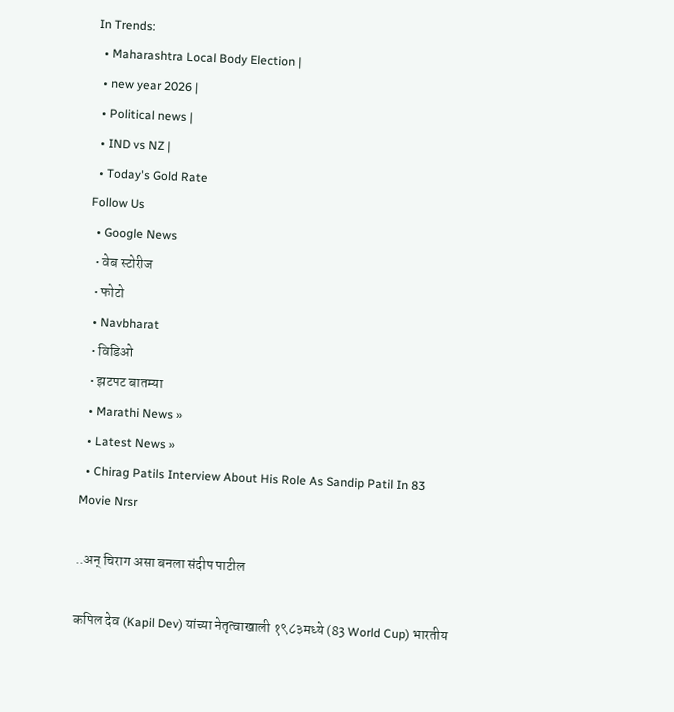In Trends:
  • Maharashtra Local Body Election |
  • new year 2026 |
  • Political news |
  • IND vs NZ |
  • Today's Gold Rate
Follow Us
  • Google News
  • वेब स्टोरीज
  • फोटो
  • Navbharat
  • विडिओ
  • झटपट बातम्या
  • Marathi News »
  • Latest News »
  • Chirag Patils Interview About His Role As Sandip Patil In 83 Movie Nrsr

..अन् चिराग असा बनला संदीप पाटील

कपिल देव (Kapil Dev) यांच्या नेतृत्वाखाली १९८३मध्ये (83 World Cup) भारतीय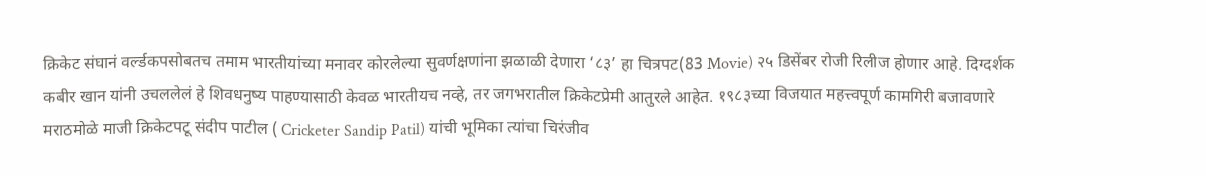क्रिकेट संघानं वर्ल्डकपसोबतच तमाम भारतीयांच्या मनावर कोरलेल्या सुवर्णक्षणांना झळाळी देणारा ‘८३’ हा चित्रपट(83 Movie) २५ डिसेंबर रोजी रिलीज होणार आहे. दिग्दर्शक कबीर खान यांनी उचललेलं हे शिवधनुष्य पाहण्यासाठी केवळ भारतीयच नव्हे, तर जगभरातील क्रिकेटप्रेमी आतुरले आहेत. १९८३च्या विजयात महत्त्वपूर्ण कामगिरी बजावणारे मराठमोळे माजी क्रिकेटपटू संदीप पाटील ( Cricketer Sandip Patil) यांची भूमिका त्यांचा चिरंजीव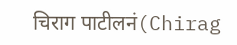चिराग पाटीलनं(Chirag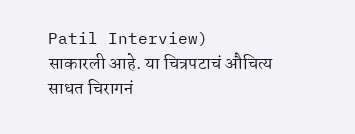Patil Interview) साकारली आहे. या चित्रपटाचं औचित्य साधत चिरागनं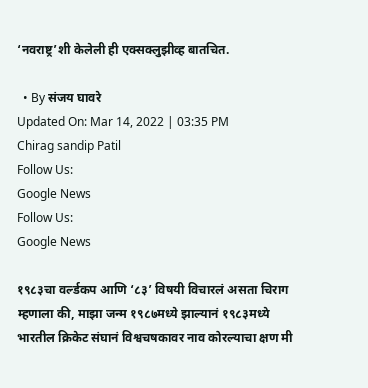‘नवराष्ट्र’शी केलेली ही एक्सक्लुझीव्ह बातचित.

  • By संजय घावरे
Updated On: Mar 14, 2022 | 03:35 PM
Chirag sandip Patil
Follow Us:
Google News
Follow Us:
Google News

१९८३चा वर्ल्डकप आणि ‘८३’ विषयी विचारलं असता चिराग म्हणाला की, माझा जन्म १९८७मध्ये झाल्यानं १९८३मध्ये भारतील क्रिकेट संघानं विश्वचषकावर नाव कोरल्याचा क्षण मी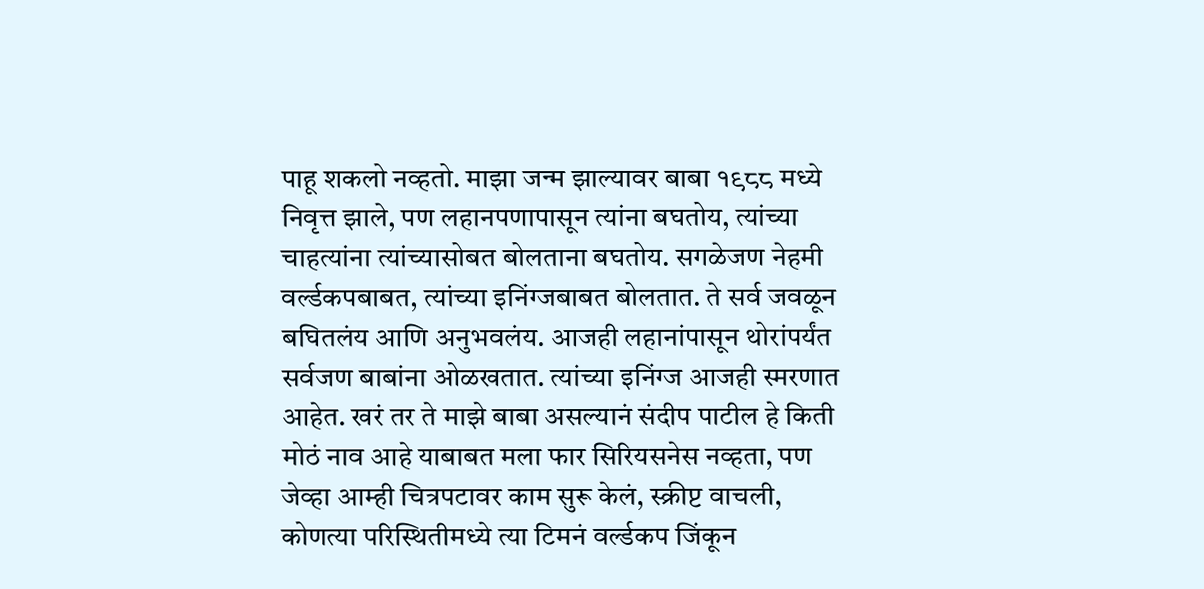पाहू शकलो नव्हतो. माझा जन्म झाल्यावर बाबा १९८८ मध्ये निवृत्त झाले, पण लहानपणापासून त्यांना बघतोय, त्यांच्या चाहत्यांना त्यांच्यासोबत बोलताना बघतोय. सगळेजण नेहमी वर्ल्डकपबाबत, त्यांच्या इनिंग्जबाबत बोलतात. ते सर्व जवळून बघितलंय आणि अनुभवलंय. आजही लहानांपासून थोरांपर्यंत सर्वजण बाबांना ओळखतात. त्यांच्या इनिंग्ज आजही स्मरणात आहेत. खरं तर ते माझे बाबा असल्यानं संदीप पाटील हे किती मोठं नाव आहे याबाबत मला फार सिरियसनेस नव्हता, पण जेव्हा आम्ही चित्रपटावर काम सुरू केलं, स्क्रीप्ट वाचली, कोणत्या परिस्थितीमध्ये त्या टिमनं वर्ल्डकप जिंकून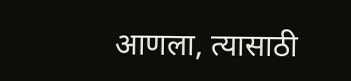आणला, त्यासाठी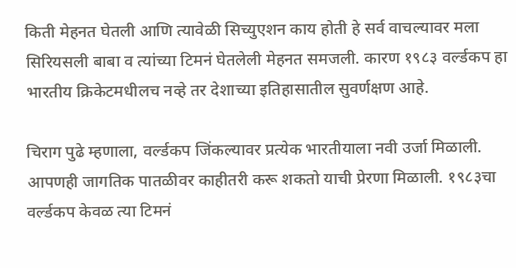किती मेहनत घेतली आणि त्यावेळी सिच्युएशन काय होती हे सर्व वाचल्यावर मला सिरियसली बाबा व त्यांच्या टिमनं घेतलेली मेहनत समजली. कारण १९८३ वर्ल्डकप हा भारतीय क्रिकेटमधीलच नव्हे तर देशाच्या इतिहासातील सुवर्णक्षण आहे.

चिराग पुढे म्हणाला, वर्ल्डकप जिंकल्यावर प्रत्येक भारतीयाला नवी उर्जा मिळाली. आपणही जागतिक पातळीवर काहीतरी करू शकतो याची प्रेरणा मिळाली. १९८३चा वर्ल्डकप केवळ त्या टिमनं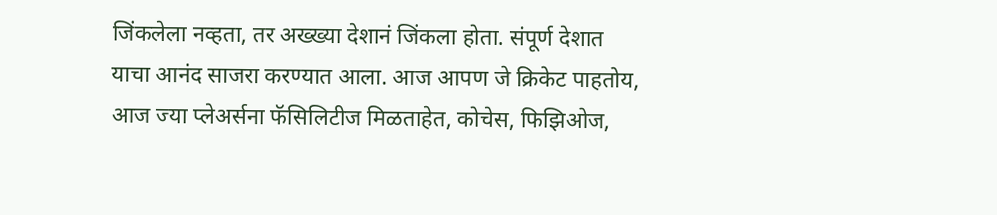जिंकलेला नव्हता, तर अख्ख्या देशानं जिंकला होता. संपूर्ण देशात याचा आनंद साजरा करण्यात आला. आज आपण जे क्रिकेट पाहतोय, आज ज्या प्लेअर्सना फॅसिलिटीज मिळताहेत, कोचेस, फिझिओज,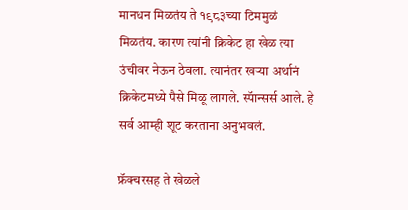मानधन मिळतंय ते १९८३च्या टिममुळं मिळतंय. कारण त्यांनी क्रिकेट हा खेळ त्या उंचीवर नेऊन ठेवला. त्यानंतर खऱ्या अर्थानं क्रिकेटमध्ये पैसे मिळू लागले. स्पॅान्सर्स आले. हे सर्व आम्ही शूट करताना अनुभवलं.

फ्रॅक्चरसह ते खेळले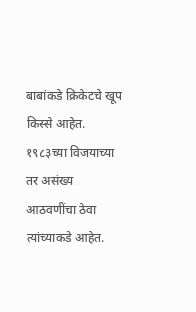बाबांकडे क्रिकेटचे खूप किस्से आहेत. १९८३च्या विजयाच्या तर असंख्य आठवणींचा ठेवा त्यांच्याकडे आहेत.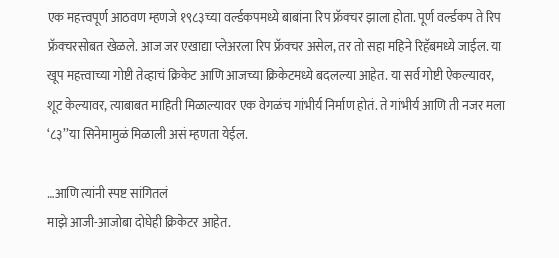एक महत्त्वपूर्ण आठवण म्हणजे १९८३च्या वर्ल्डकपमध्ये बाबांना रिप फ्रॅक्चर झाला होता. पूर्ण वर्ल्डकप ते रिप फ्रॅक्चरसोबत खेळले. आज जर एखाद्या प्लेअरला रिप फ्रॅक्चर असेल, तर तो सहा महिने रिहॅबमध्ये जाईल. या खूप महत्त्वाच्या गोष्टी तेव्हाचं क्रिकेट आणि आजच्या क्रिकेटमध्ये बदलल्या आहेत. या सर्व गोष्टी ऐकल्यावर, शूट केल्यावर, त्याबाबत माहिती मिळाल्यावर एक वेगळंच गांभीर्य निर्माण होतं. ते गांभीर्य आणि ती नजर मला ‘८३’’या सिनेमामुळं मिळाली असं म्हणता येईल.

…आणि त्यांनी स्पष्ट सांगितलं
माझे आजी-आजोबा दोघेही क्रिकेटर आहेत.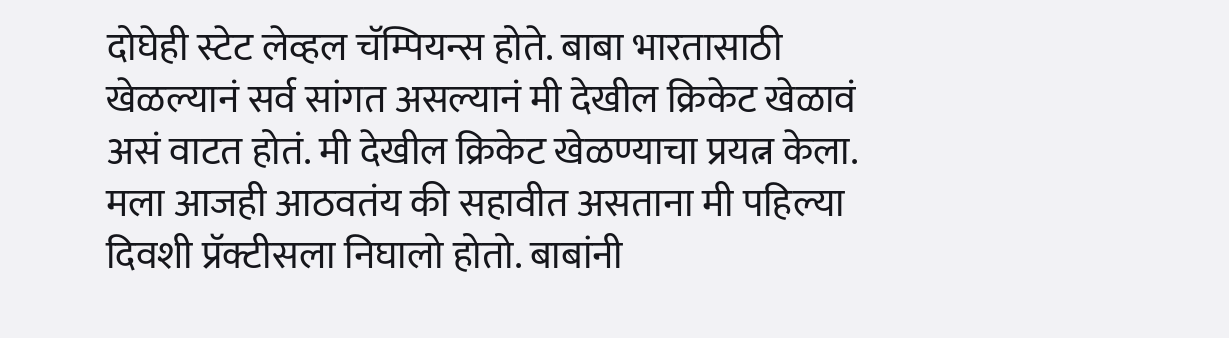दोघेही स्टेट लेव्हल चॅम्पियन्स होते. बाबा भारतासाठी खेळल्यानं सर्व सांगत असल्यानं मी देखील क्रिकेट खेळावं असं वाटत होतं. मी देखील क्रिकेट खेळण्याचा प्रयत्न केला. मला आजही आठवतंय की सहावीत असताना मी पहिल्या दिवशी प्रॅक्टीसला निघालो होतो. बाबांनी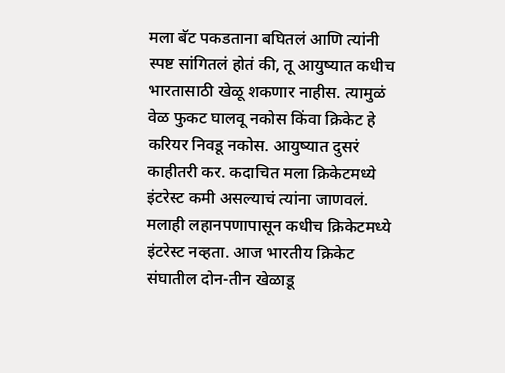मला बॅट पकडताना बघितलं आणि त्यांनी स्पष्ट सांगितलं होतं की, तू आयुष्यात कधीच भारतासाठी खेळू शकणार नाहीस. त्यामुळं वेळ फुकट घालवू नकोस किंवा क्रिकेट हे करियर निवडू नकोस. आयुष्यात दुसरं काहीतरी कर. कदाचित मला क्रिकेटमध्ये इंटरेस्ट कमी असल्याचं त्यांना जाणवलं. मलाही लहानपणापासून कधीच क्रिकेटमध्ये इंटरेस्ट नव्हता. आज भारतीय क्रिकेट संघातील दोन-तीन खेळाडू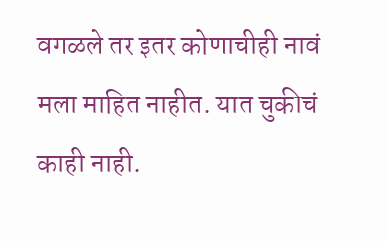वगळले तर इतर कोणाचीही नावं मला माहित नाहीत. यात चुकीचं काही नाही.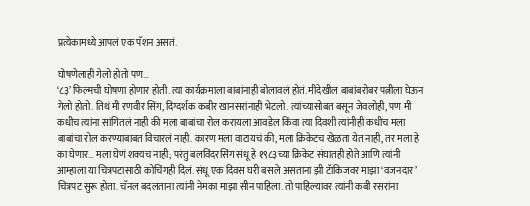प्रत्येकामध्ये आपलं एक पॅशन असतं.

घोषणेलाही गेलो होतो पण…
‘८३’ फिल्मची घोषणा होणार होती. त्या कार्यक्रमाला बाबांनाही बोलावलं होतं. मीदेखील बाबांबरोबर पत्नीला घेऊन गेलो होतो. तिथं मी रणवीर सिंग, दिग्दर्शक कबीर खानसरांनाही भेटलो. त्यांच्यासोबत बसून जेवलोही, पण मी कधीच त्यांना सांगितलं नाही की मला बाबांचा रोल करायला आवडेल किंवा त्या दिवशी त्यांनीही कधीच मला बाबांचा रोल करण्याबाबत विचारलं नाही. कारण मला वाटायचं की, मला क्रिकेटच खेळता येत नाही, तर मला हे का घेणार… मला घेणं शक्यच नाही; परंतु बलविंदरसिंग संधू हे १९८३च्या क्रिकेट संघातही होते आणि त्यांनी आम्हाला या चित्रपटासाठी कोचिंगही दिलं. संधू एक दिवस घरी बसले असताना झी टॅाकिजवर माझा ‘वजनदार’ चित्रपट सुरू होता. चॅनल बदलताना त्यांनी नेमका माझा सीन पाहिला. तो पाहिल्यावर त्यांनी कबी रसरांना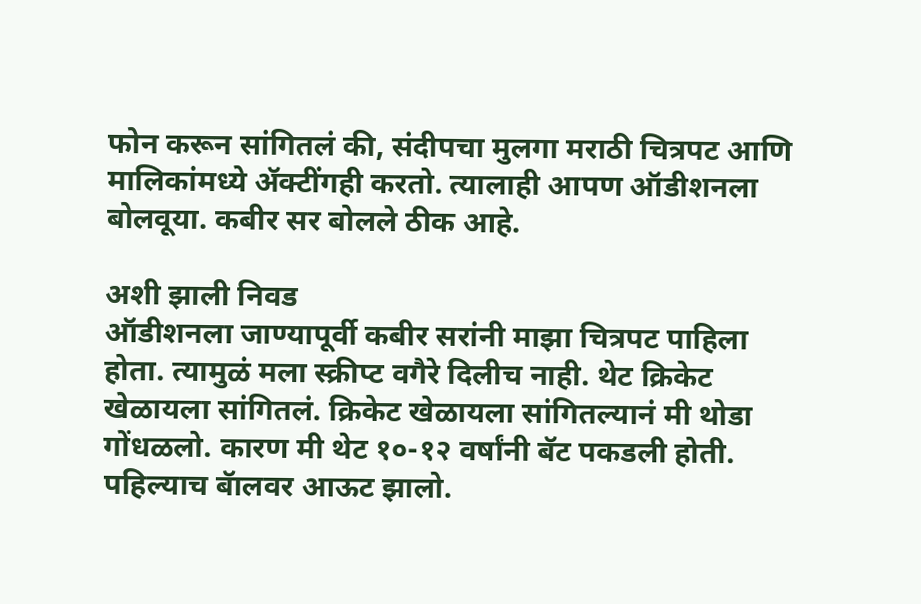फोन करून सांगितलं की, संदीपचा मुलगा मराठी चित्रपट आणि मालिकांमध्ये ॲक्टींगही करतो. त्यालाही आपण ऑडीशनला बोलवूया. कबीर सर बोलले ठीक आहे.

अशी झाली निवड
ऑडीशनला जाण्यापूर्वी कबीर सरांनी माझा चित्रपट पाहिला होता. त्यामुळं मला स्क्रीप्ट वगैरे दिलीच नाही. थेट क्रिकेट खेळायला सांगितलं. क्रिकेट खेळायला सांगितल्यानं मी थोडा गोंधळलो. कारण मी थेट १०-१२ वर्षांनी बॅट पकडली होती. पहिल्याच बॅालवर आऊट झालो.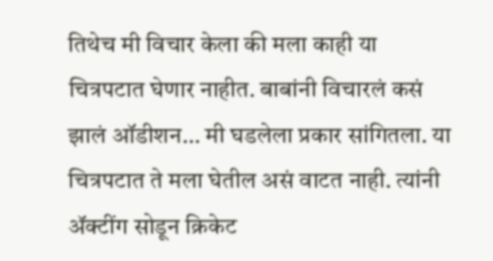तिथेच मी विचार केला की मला काही या चित्रपटात घेणार नाहीत. बाबांनी विचारलं कसं झालं ऑडीशन… मी घडलेला प्रकार सांगितला. या चित्रपटात ते मला घेतील असं वाटत नाही. त्यांनी ॲक्टींग सोडून क्रिकेट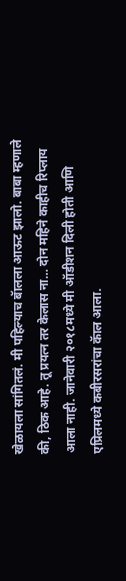खेळायला सांगितलं. मी पहिल्याच बॅालला आऊट झालो. बाबा म्हणाले की, ठिक आहे. तू प्रयत्न तर केलास ना… दोन महिने काहीच रिप्लाय आला नाही. जानेवारी २०१८मध्ये मी ऑडीशन दिली होती आणि एप्रिलमध्ये कबीरसरांचा कॅाल आला.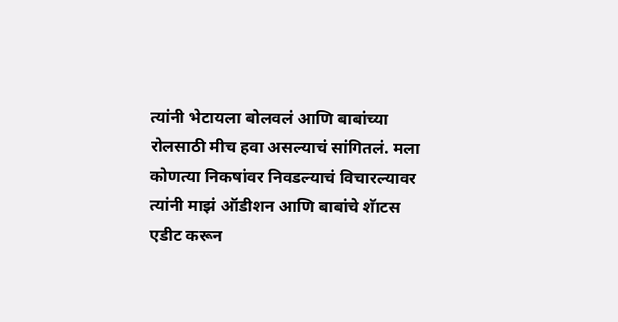त्यांनी भेटायला बोलवलं आणि बाबांच्या रोलसाठी मीच हवा असल्याचं सांगितलं. मला कोणत्या निकषांवर निवडल्याचं विचारल्यावर त्यांनी माझं ऑडीशन आणि बाबांचे शॅाटस एडीट करून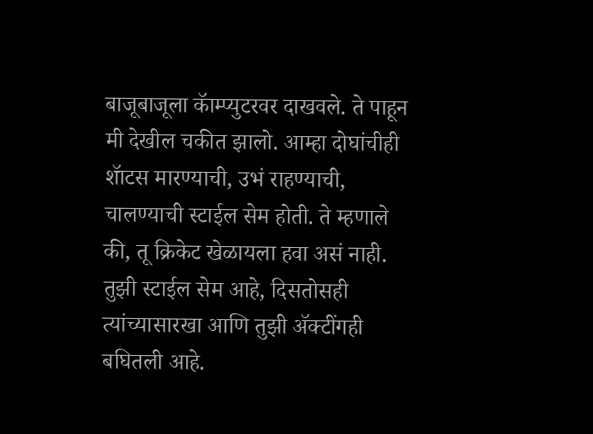बाजूबाजूला कॅाम्प्युटरवर दाखवले. ते पाहून मी देखील चकीत झालो. आम्हा दोघांचीही शॅाटस मारण्याची, उभं राहण्याची, चालण्याची स्टाईल सेम होती. ते म्हणाले की, तू क्रिकेट खेळायला हवा असं नाही. तुझी स्टाईल सेम आहे, दिसतोसही त्यांच्यासारखा आणि तुझी ॲक्टींगही बघितली आहे.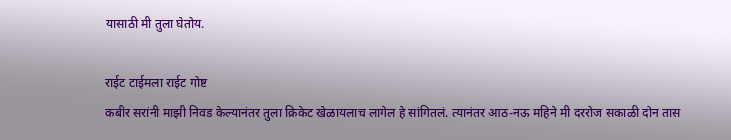यासाठी मी तुला घेतोय.

राईट टाईमला राईट गोष्ट
कबीर सरांनी माझी निवड केल्यानंतर तुला क्रिकेट खेळायलाच लागेल हे सांगितलं. त्यानंतर आठ-नऊ महिने मी दररोज सकाळी दोन तास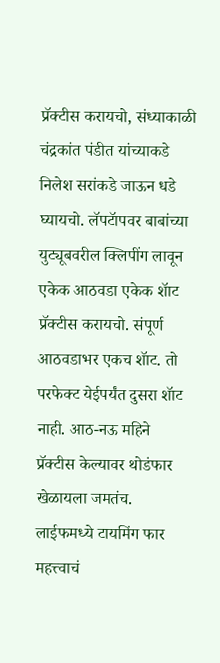प्रॅक्टीस करायचो, संध्याकाळी चंद्रकांत पंडीत यांच्याकडे निलेश सरांकडे जाऊन धडे घ्यायचो. लॅपटॅापवर बाबांच्या युट्यूबवरील क्लिपींग लावून एकेक आठवडा एकेक शॅाट प्रॅक्टीस करायचो. संपूर्ण आठवडाभर एकच शॅाट. तो परफेक्ट येईपर्यंत दुसरा शॅाट नाही. आठ-नऊ महिने प्रॅक्टीस केल्यावर थोडंफार खेळायला जमतंच. लाईफमध्ये टायमिंग फार महत्त्वाचं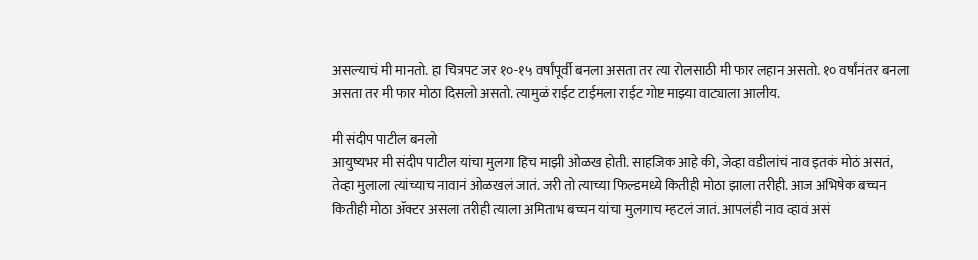असल्याचं मी मानतो. हा चित्रपट जर १०-१५ वर्षांपूर्वी बनला असता तर त्या रोलसाठी मी फार लहान असतो. १० वर्षांनंतर बनला असता तर मी फार मोठा दिसलो असतो. त्यामुळं राईट टाईमला राईट गोष्ट माझ्या वाट्याला आलीय.

मी संदीप पाटील बनलो
आयुष्यभर मी संदीप पाटील यांचा मुलगा हिच माझी ओळख होती. साहजिक आहे की, जेव्हा वडीलांचं नाव इतकं मोठं असतं, तेव्हा मुलाला त्यांच्याच नावानं ओळखलं जातं. जरी तो त्याच्या फिल्डमध्ये कितीही मोठा झाला तरीही. आज अभिषेक बच्चन कितीही मोठा ॲक्टर असला तरीही त्याला अमिताभ बच्चन यांचा मुलगाच म्हटलं जातं. आपलंही नाव व्हावं असं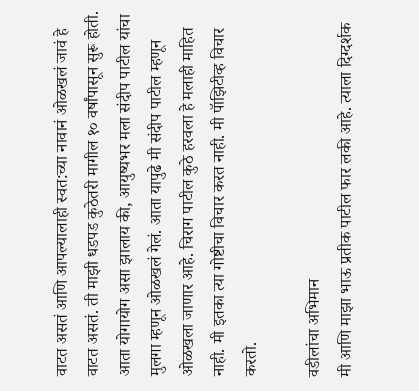वाटत असतं आणि आपल्यालाही स्वत:च्या नावानं ओळखलं जावं हे वाटत असतं. ती माझी धडपड कुठेतरी मागील १० वर्षांपासून सुरू होती. आता योगायोग असा झालाय की, आयुष्यभर मला संदीप पाटील यांचा मुलगा म्हणून ओळखलं गेलं. आता यापुढे मी संदीप पाटील म्हणून ओळखला जाणार आहे. चिराग पाटील कुठे हरवला हे मलाही माहित नाही. मी इतका त्या गोष्टीचा विचार करत नाही. मी पॅाझिटीव्ह विचार करतो.

वडीलांचा अभिमान
मी आणि माझा भाऊ प्रतीक पाटील फार लकी आहे. त्याला दिग्दर्शक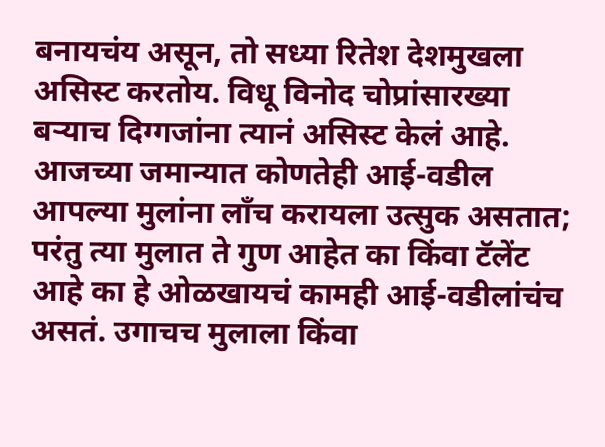बनायचंय असून, तो सध्या रितेश देशमुखला असिस्ट करतोय. विधू विनोद चोप्रांसारख्या बऱ्याच दिग्गजांना त्यानं असिस्ट केलं आहे. आजच्या जमान्यात कोणतेही आई-वडील आपल्या मुलांना लाँच करायला उत्सुक असतात; परंतु त्या मुलात ते गुण आहेत का किंवा टॅलेंट आहे का हे ओळखायचं कामही आई-वडीलांचंच असतं. उगाचच मुलाला किंवा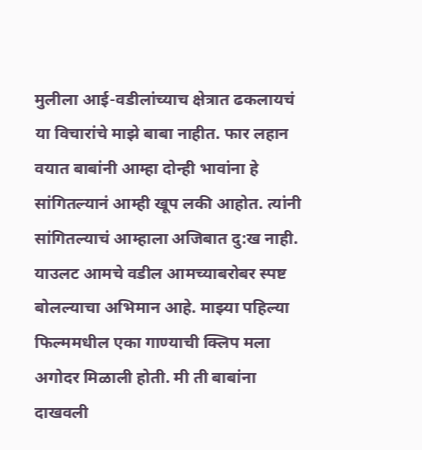मुलीला आई-वडीलांच्याच क्षेत्रात ढकलायचं या विचारांचे माझे बाबा नाहीत. फार लहान वयात बाबांनी आम्हा दोन्ही भावांना हे सांगितल्यानं आम्ही खूप लकी आहोत. त्यांनी सांगितल्याचं आम्हाला अजिबात दु:ख नाही. याउलट आमचे वडील आमच्याबरोबर स्पष्ट बोलल्याचा अभिमान आहे. माझ्या पहिल्या फिल्ममधील एका गाण्याची क्लिप मला अगोदर मिळाली होती. मी ती बाबांना दाखवली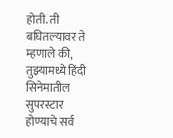होती. ती बघितल्यावर ते म्हणाले की, तुझ्यामध्ये हिंदी सिनेमातील सुपरस्टार होण्याचे सर्व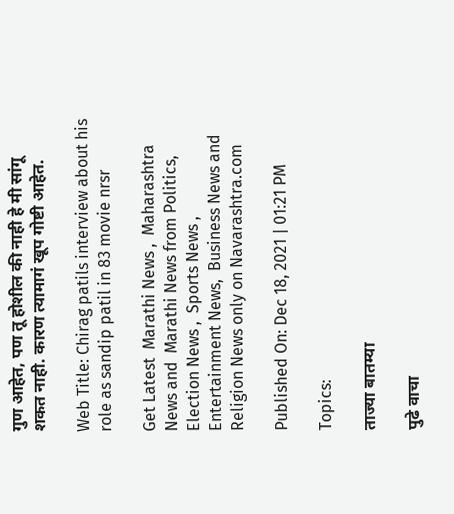गुण आहेत, पण तू होशील की नाही हे मी सांगू शकत नाही. कारण त्यामागं खूप गोष्टी आहेत.

Web Title: Chirag patils interview about his role as sandip patil in 83 movie nrsr

Get Latest  Marathi News ,  Maharashtra News and  Marathi News from Politics,  Election News ,  Sports News ,  Entertainment News,  Business News and   Religion News only on Navarashtra.com

Published On: Dec 18, 2021 | 01:21 PM

Topics:

ताज्या बातम्या

पुढे वाचा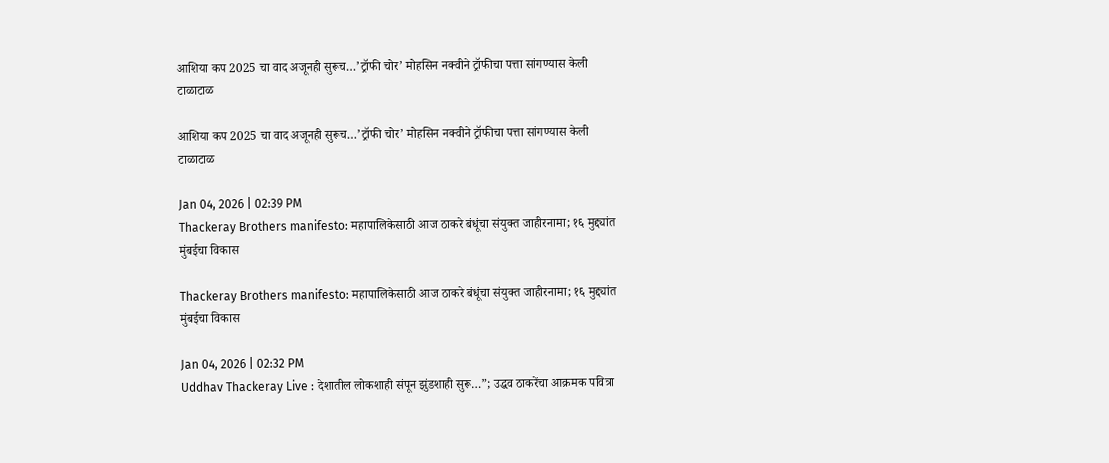आशिया कप 2025 चा वाद अजूनही सुरूच…’ट्रॉफी चोर’ मोहसिन नक्वीने ट्रॉफीचा पत्ता सांगण्यास केली टाळाटाळ

आशिया कप 2025 चा वाद अजूनही सुरूच…’ट्रॉफी चोर’ मोहसिन नक्वीने ट्रॉफीचा पत्ता सांगण्यास केली टाळाटाळ

Jan 04, 2026 | 02:39 PM
Thackeray Brothers manifesto: महापालिकेसाठी आज ठाकरे बंधूंचा संयुक्त जाहीरनामा; १६ मुद्द्यांत मुंबईचा विकास

Thackeray Brothers manifesto: महापालिकेसाठी आज ठाकरे बंधूंचा संयुक्त जाहीरनामा; १६ मुद्द्यांत मुंबईचा विकास

Jan 04, 2026 | 02:32 PM
Uddhav Thackeray Live : देशातील लोकशाही संपून झुंडशाही सुरू…”; उद्धव ठाकरेंचा आक्रमक पवित्रा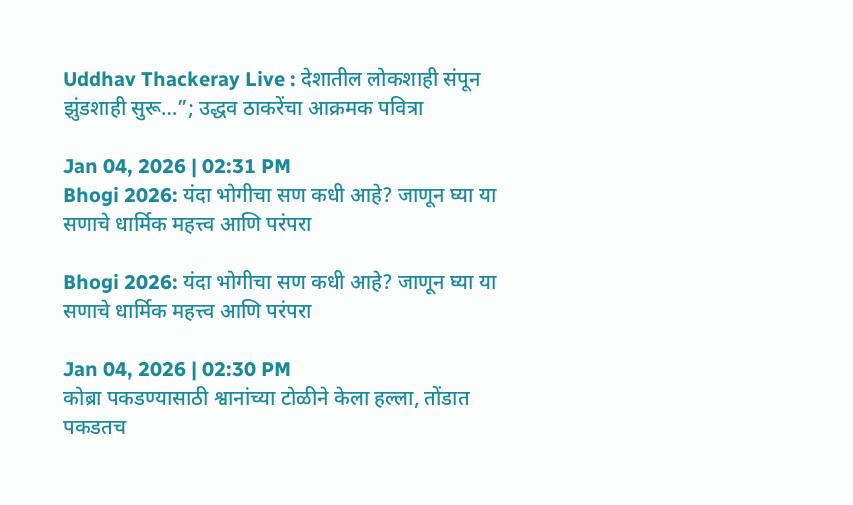Uddhav Thackeray Live : देशातील लोकशाही संपून झुंडशाही सुरू…”; उद्धव ठाकरेंचा आक्रमक पवित्रा

Jan 04, 2026 | 02:31 PM
Bhogi 2026: यंदा भोगीचा सण कधी आहे? जाणून घ्या या सणाचे धार्मिक महत्त्व आणि परंपरा

Bhogi 2026: यंदा भोगीचा सण कधी आहे? जाणून घ्या या सणाचे धार्मिक महत्त्व आणि परंपरा

Jan 04, 2026 | 02:30 PM
कोब्रा पकडण्यासाठी श्वानांच्या टोळीने केला हल्ला, तोंडात पकडतच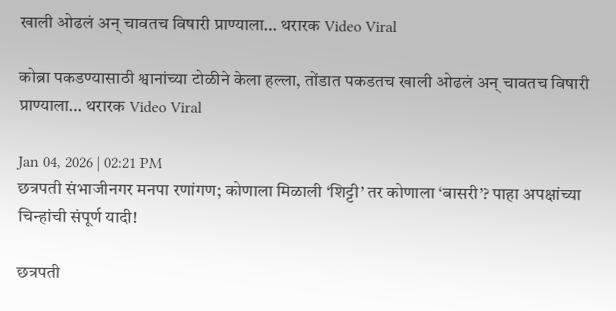खाली ओढलं अन् चावतच विषारी प्राण्याला… थरारक Video Viral

कोब्रा पकडण्यासाठी श्वानांच्या टोळीने केला हल्ला, तोंडात पकडतच खाली ओढलं अन् चावतच विषारी प्राण्याला… थरारक Video Viral

Jan 04, 2026 | 02:21 PM
छत्रपती संभाजीनगर मनपा रणांगण; कोणाला मिळाली ‘शिट्टी’ तर कोणाला ‘बासरी’? पाहा अपक्षांच्या चिन्हांची संपूर्ण यादी!

छत्रपती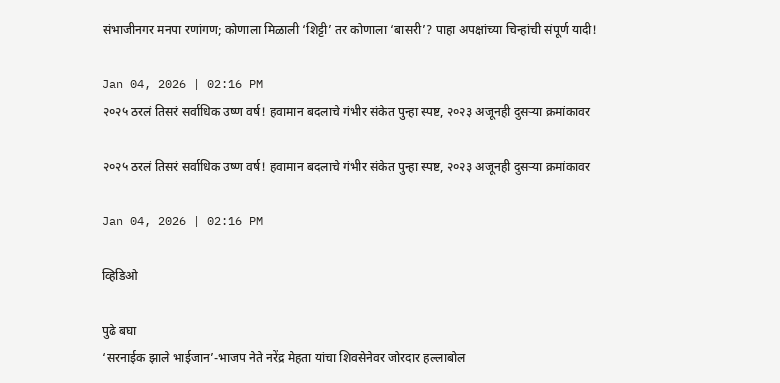संभाजीनगर मनपा रणांगण; कोणाला मिळाली ‘शिट्टी’ तर कोणाला ‘बासरी’? पाहा अपक्षांच्या चिन्हांची संपूर्ण यादी!

Jan 04, 2026 | 02:16 PM
२०२५ ठरलं तिसरं सर्वाधिक उष्ण वर्ष! हवामान बदलाचे गंभीर संकेत पुन्हा स्पष्ट, २०२३ अजूनही दुसऱ्या क्रमांकावर

२०२५ ठरलं तिसरं सर्वाधिक उष्ण वर्ष! हवामान बदलाचे गंभीर संकेत पुन्हा स्पष्ट, २०२३ अजूनही दुसऱ्या क्रमांकावर

Jan 04, 2026 | 02:16 PM

व्हिडिओ

पुढे बघा
‘सरनाईक झाले भाईजान’-भाजप नेते नरेंद्र मेहता यांचा शिवसेनेवर जोरदार हल्लाबोल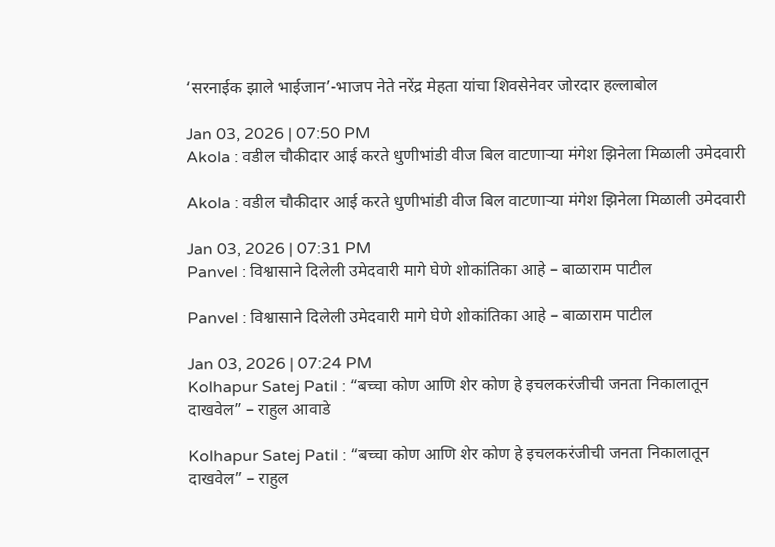‘सरनाईक झाले भाईजान’-भाजप नेते नरेंद्र मेहता यांचा शिवसेनेवर जोरदार हल्लाबोल

Jan 03, 2026 | 07:50 PM
Akola : वडील चौकीदार आई करते धुणीभांडी वीज बिल वाटणाऱ्या मंगेश झिनेला मिळाली उमेदवारी

Akola : वडील चौकीदार आई करते धुणीभांडी वीज बिल वाटणाऱ्या मंगेश झिनेला मिळाली उमेदवारी

Jan 03, 2026 | 07:31 PM
Panvel : विश्वासाने दिलेली उमेदवारी मागे घेणे शोकांतिका आहे – बाळाराम पाटील

Panvel : विश्वासाने दिलेली उमेदवारी मागे घेणे शोकांतिका आहे – बाळाराम पाटील

Jan 03, 2026 | 07:24 PM
Kolhapur Satej Patil : “बच्चा कोण आणि शेर कोण हे इचलकरंजीची जनता निकालातून दाखवेल” – राहुल आवाडे

Kolhapur Satej Patil : “बच्चा कोण आणि शेर कोण हे इचलकरंजीची जनता निकालातून दाखवेल” – राहुल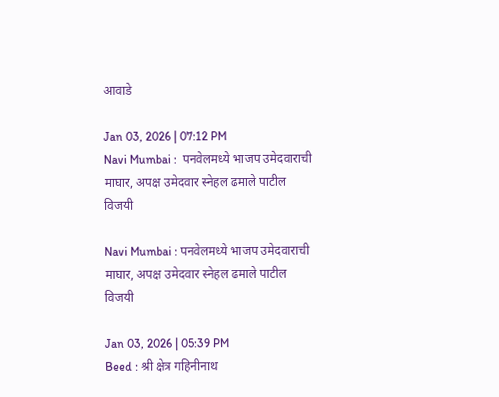आवाडे

Jan 03, 2026 | 07:12 PM
Navi Mumbai :  पनवेलमध्ये भाजप उमेदवाराची माघार, अपक्ष उमेदवार स्नेहल ढमाले पाटील विजयी

Navi Mumbai : पनवेलमध्ये भाजप उमेदवाराची माघार, अपक्ष उमेदवार स्नेहल ढमाले पाटील विजयी

Jan 03, 2026 | 05:39 PM
Beed : श्री क्षेत्र गहिनीनाथ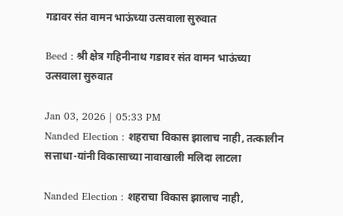गडावर संत वामन भाऊंच्या उत्सवाला सुरुवात

Beed : श्री क्षेत्र गहिनीनाथ गडावर संत वामन भाऊंच्या उत्सवाला सुरुवात

Jan 03, 2026 | 05:33 PM
Nanded Election : शहराचा विकास झालाच नाही, तत्कालीन सत्ताधा-यांनी विकासाच्या नावाखाली मलिदा लाटला

Nanded Election : शहराचा विकास झालाच नाही,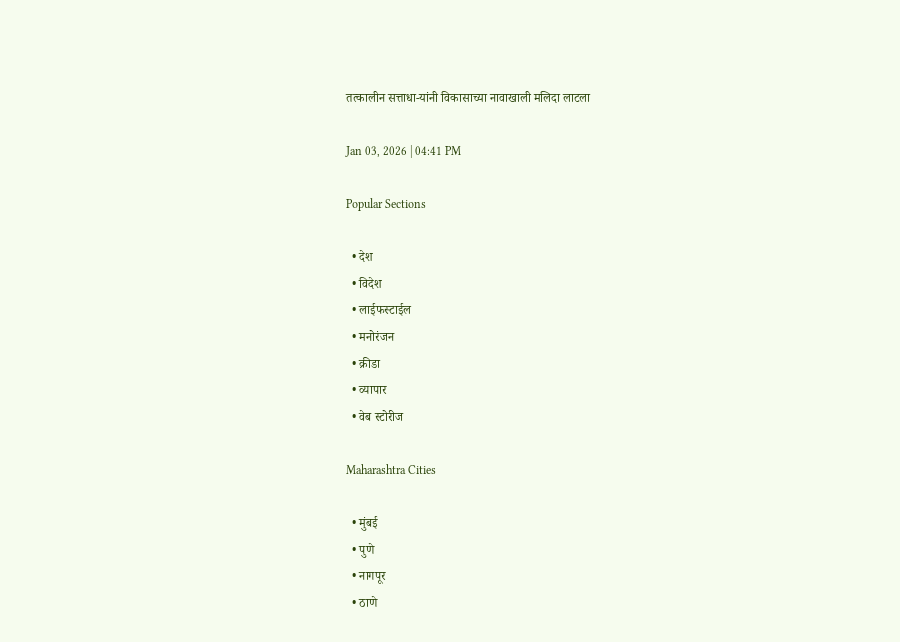तत्कालीन सत्ताधा-यांनी विकासाच्या नावाखाली मलिदा लाटला

Jan 03, 2026 | 04:41 PM

Popular Sections

  • देश
  • विदेश
  • लाईफस्टाईल
  • मनोरंजन
  • क्रीडा
  • व्यापार
  • वेब स्टोरीज

Maharashtra Cities

  • मुंबई
  • पुणे
  • नागपूर
  • ठाणे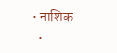• नाशिक
  •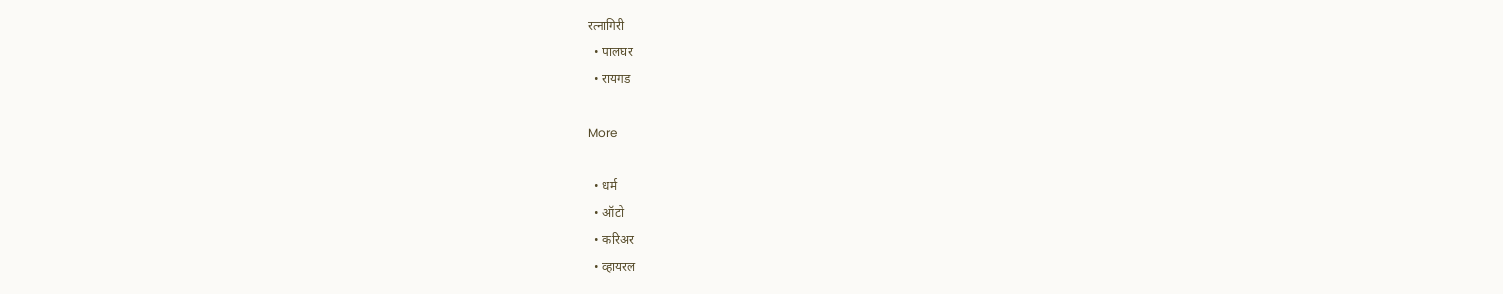रत्नागिरी
  • पालघर
  • रायगड

More

  • धर्म
  • ऑटो
  • करिअर
  • व्हायरल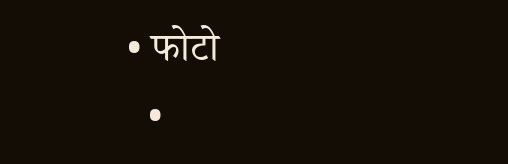• फोटो
  •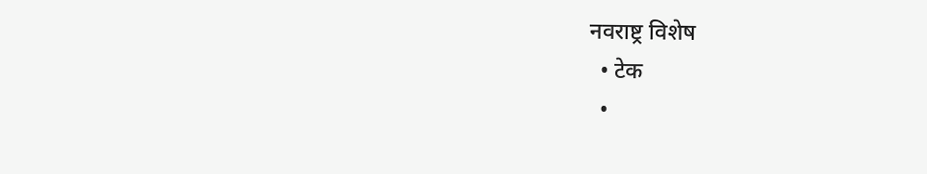नवराष्ट्र विशेष
  • टेक
  •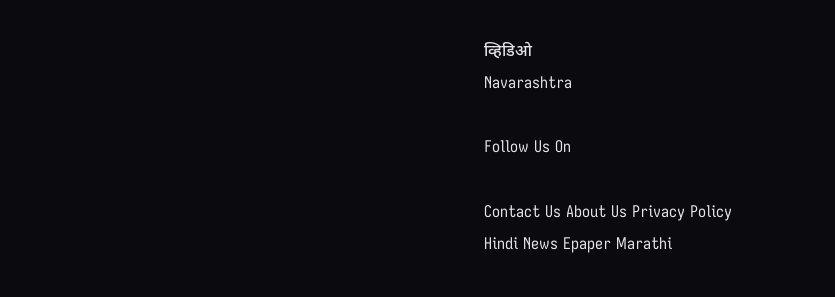व्हिडिओ
Navarashtra

Follow Us On

Contact Us About Us Privacy Policy
Hindi News Epaper Marathi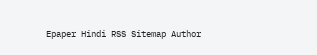Epaper Hindi RSS Sitemap Author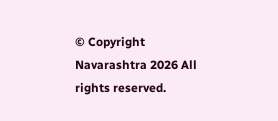© Copyright Navarashtra 2026 All rights reserved.